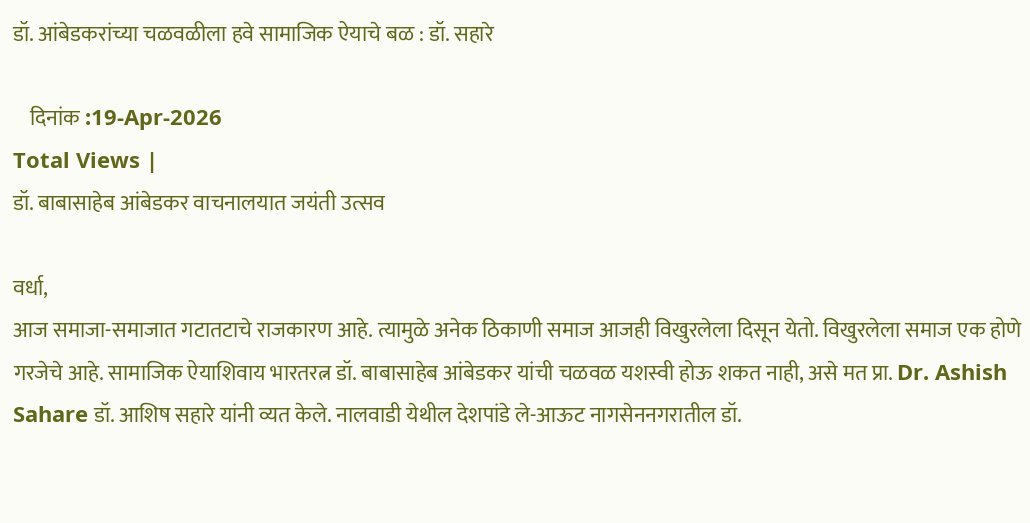डॉ. आंबेडकरांच्या चळवळीला हवे सामाजिक ऐयाचे बळ : डॉ. सहारे

    दिनांक :19-Apr-2026
Total Views |
डॉ. बाबासाहेब आंबेडकर वाचनालयात जयंती उत्सव

वर्धा,
आज समाजा-समाजात गटातटाचे राजकारण आहे. त्यामुळे अनेक ठिकाणी समाज आजही विखुरलेला दिसून येतो. विखुरलेला समाज एक होणे गरजेचे आहे. सामाजिक ऐयाशिवाय भारतरत्न डॉ. बाबासाहेब आंबेडकर यांची चळवळ यशस्वी होऊ शकत नाही, असे मत प्रा. Dr. Ashish Sahare डॉ. आशिष सहारे यांनी व्यत केले. नालवाडी येथील देशपांडे ले-आऊट नागसेननगरातील डॉ.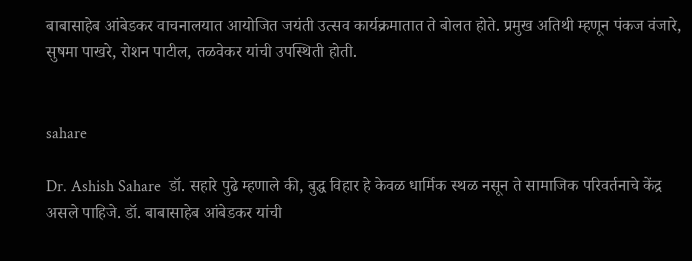बाबासाहेब आंबेडकर वाचनालयात आयोजित जयंती उत्सव कार्यक्रमातात ते बोलत होते. प्रमुख अतिथी म्हणून पंकज वंजारे, सुषमा पाखरे, रोशन पाटील, तळवेकर यांची उपस्थिती होती.


sahare

Dr. Ashish Sahare  डॉ. सहारे पुढे म्हणाले की, बुद्ध विहार हे केवळ धार्मिक स्थळ नसून ते सामाजिक परिवर्तनाचे केंद्र असले पाहिजे. डॉ. बाबासाहेब आंबेडकर यांची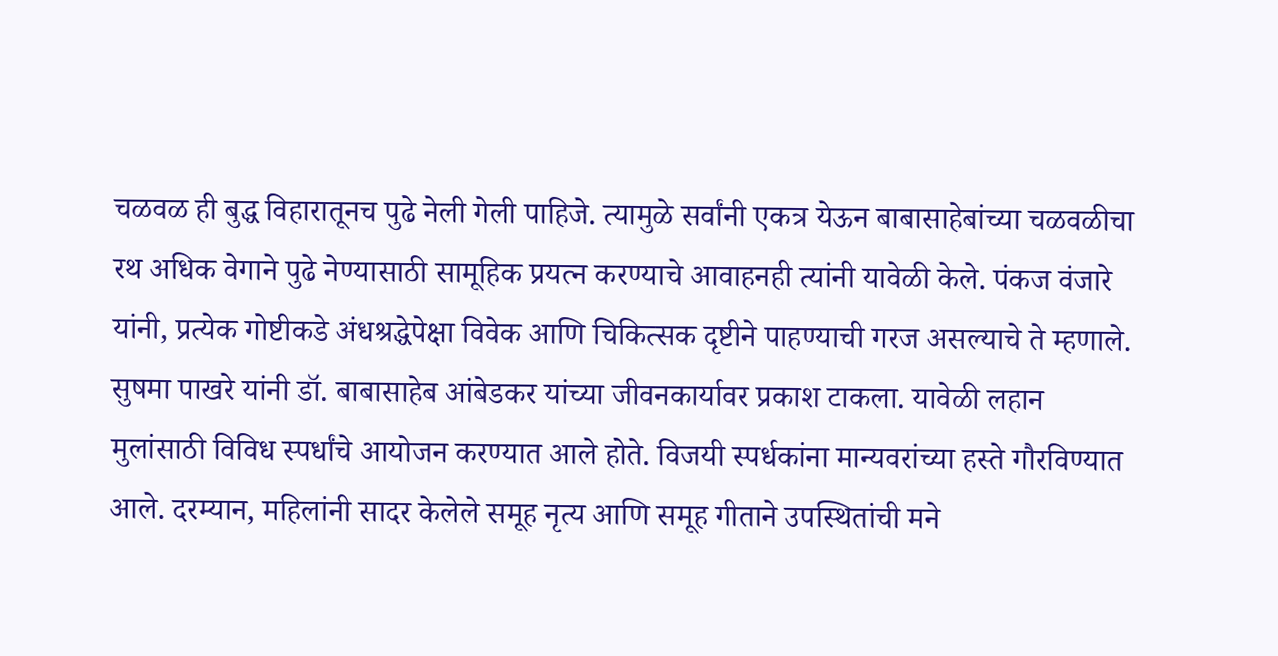चळवळ ही बुद्ध विहारातूनच पुढे नेली गेली पाहिजे. त्यामुळे सर्वांनी एकत्र येऊन बाबासाहेबांच्या चळवळीचा रथ अधिक वेगाने पुढे नेण्यासाठी सामूहिक प्रयत्न करण्याचे आवाहनही त्यांनी यावेळी केले. पंकज वंजारे यांनी, प्रत्येक गोष्टीकडे अंधश्रद्धेपेक्षा विवेक आणि चिकित्सक दृष्टीने पाहण्याची गरज असल्याचे ते म्हणाले. सुषमा पाखरे यांनी डॉ. बाबासाहेब आंबेडकर यांच्या जीवनकार्यावर प्रकाश टाकला. यावेळी लहान मुलांसाठी विविध स्पर्धांचे आयोजन करण्यात आले होते. विजयी स्पर्धकांना मान्यवरांच्या हस्ते गौरविण्यात आले. दरम्यान, महिलांनी सादर केलेले समूह नृत्य आणि समूह गीताने उपस्थितांची मने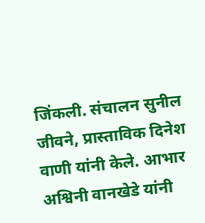जिंकली. संचालन सुनील जीवने, प्रास्ताविक दिनेश वाणी यांनी केले. आभार अश्विनी वानखेडे यांनी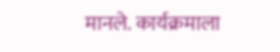मानले. कार्यक्रमाला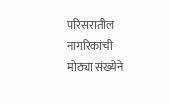परिसरातील नागरिकांची मोठ्या संख्येने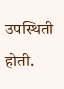उपस्थिती होती.